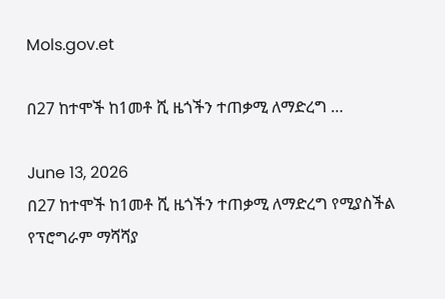Mols.gov.et

በ27 ከተሞች ከ1መቶ ሺ ዜጎችን ተጠቃሚ ለማድረግ …

June 13, 2026
በ27 ከተሞች ከ1መቶ ሺ ዜጎችን ተጠቃሚ ለማድረግ የሚያስችል የፕሮግራም ማሻሻያ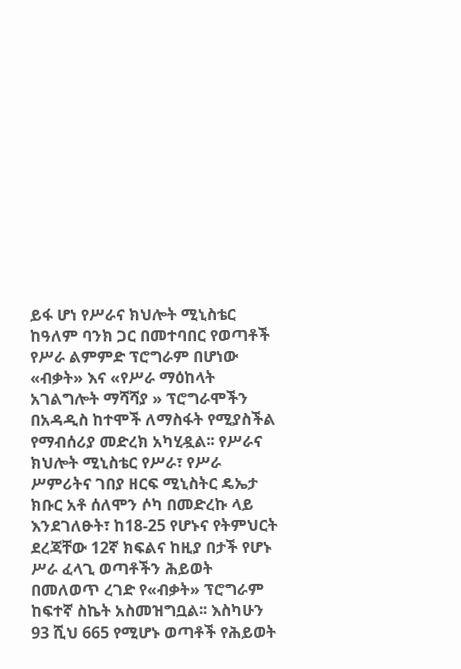ይፋ ሆነ የሥራና ክህሎት ሚኒስቴር ከዓለም ባንክ ጋር በመተባበር የወጣቶች የሥራ ልምምድ ፕሮግራም በሆነው «ብቃት» እና «የሥራ ማዕከላት አገልግሎት ማሻሻያ » ፕሮግራሞችን በአዳዲስ ከተሞች ለማስፋት የሚያስችል የማብሰሪያ መድረክ አካሂዷል፡፡ የሥራና ክህሎት ሚኒስቴር የሥራ፣ የሥራ ሥምሪትና ገበያ ዘርፍ ሚኒስትር ዴኤታ ክቡር አቶ ሰለሞን ሶካ በመድረኩ ላይ እንደገለፁት፣ ከ18-25 የሆኑና የትምህርት ደረጃቸው 12ኛ ክፍልና ከዚያ በታች የሆኑ ሥራ ፈላጊ ወጣቶችን ሕይወት በመለወጥ ረገድ የ«ብቃት» ፕሮግራም ከፍተኛ ስኬት አስመዝግቧል፡፡ እስካሁን 93 ሺህ 665 የሚሆኑ ወጣቶች የሕይወት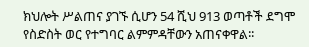ክህሎት ሥልጠና ያገኙ ሲሆን 54 ሺህ 913 ወጣቶች ደግሞ የስድስት ወር የተግባር ልምምዳቸውን አጠናቀዋል፡፡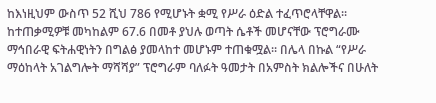ከእነዚህም ውስጥ 52 ሺህ 786 የሚሆኑት ቋሚ የሥራ ዕድል ተፈጥሮላቸዋል፡፡ ከተጠቃሚዎቹ መካከልም 67.6 በመቶ ያህሉ ወጣት ሴቶች መሆናቸው ፕሮግራሙ ማኅበራዊ ፍትሐዊነትን በግልፅ ያመላከተ መሆኑም ተጠቁሟል፡፡ በሌላ በኩል “የሥራ ማዕከላት አገልግሎት ማሻሻያ” ፕሮግራም ባለፉት ዓመታት በአምስት ክልሎችና በሁለት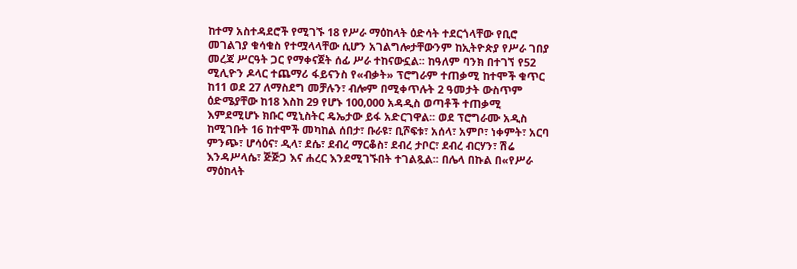ከተማ አስተዳደሮች የሚገኙ 18 የሥራ ማዕከላት ዕድሳት ተደርጎላቸው የቢሮ መገልገያ ቁሳቁስ የተሟላላቸው ሲሆን አገልግሎታቸውንም ከኢትዮጵያ የሥራ ገበያ መረጃ ሥርዓት ጋር የማቀናጀት ሰፊ ሥራ ተከናውኗል፡፡ ከዓለም ባንክ በተገኘ የ52 ሚሊዮን ዶላር ተጨማሪ ፋይናንስ የ«ብቃት» ፕሮግራም ተጠቃሚ ከተሞች ቁጥር ከ11 ወደ 27 ለማስደግ መቻሉን፣ ብሎም በሚቀጥሉት 2 ዓመታት ውስጥም ዕድሜያቸው ከ18 እስከ 29 የሆኑ 100,000 አዳዲስ ወጣቶች ተጠቃሚ እምደሚሆኑ ክቡር ሚኒስትር ዴኤታው ይፋ አድርገዋል፡፡ ወደ ፕሮግራሙ አዲስ ከሚገቡት 16 ከተሞች መካከል ሰበታ፣ ቡራዩ፣ ቢሾፍቱ፣ አሰላ፣ አምቦ፣ ነቀምት፣ አርባ ምንጭ፣ ሆሳዕና፣ ዲላ፣ ደሴ፣ ደብረ ማርቆስ፣ ደብረ ታቦር፣ ደብረ ብርሃን፣ ሽሬ እንዳሥላሴ፣ ጅጅጋ እና ሐረር እንደሚገኙበት ተገልጿል፡፡ በሌላ በኩል በ«የሥራ ማዕከላት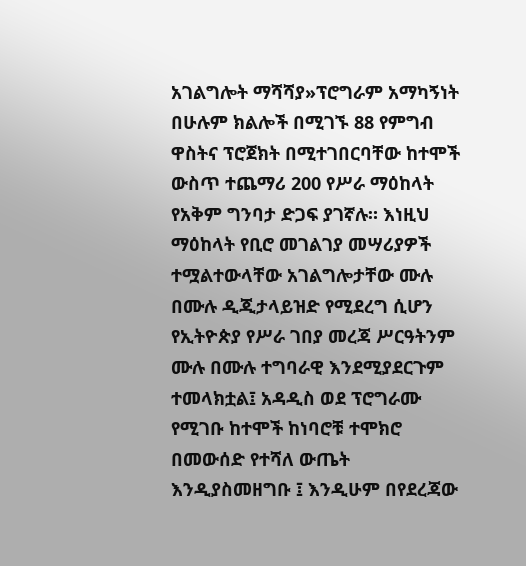አገልግሎት ማሻሻያ»ፕሮግራም አማካኝነት በሁሉም ክልሎች በሚገኙ 88 የምግብ ዋስትና ፕሮጀክት በሚተገበርባቸው ከተሞች ውስጥ ተጨማሪ 200 የሥራ ማዕከላት የአቅም ግንባታ ድጋፍ ያገኛሉ። እነዚህ ማዕከላት የቢሮ መገልገያ መሣሪያዎች ተሟልተውላቸው አገልግሎታቸው ሙሉ በሙሉ ዲጂታላይዝድ የሚደረግ ሲሆን የኢትዮጵያ የሥራ ገበያ መረጃ ሥርዓትንም ሙሉ በሙሉ ተግባራዊ እንደሚያደርጉም ተመላክቷል፤ አዳዲስ ወደ ፕሮግራሙ የሚገቡ ከተሞች ከነባሮቹ ተሞክሮ በመውሰድ የተሻለ ውጤት እንዲያስመዘግቡ ፤ እንዲሁም በየደረጃው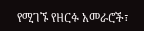የሚገኙ የዘርፉ አመራሮች፣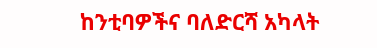ከንቲባዎችና ባለድርሻ አካላት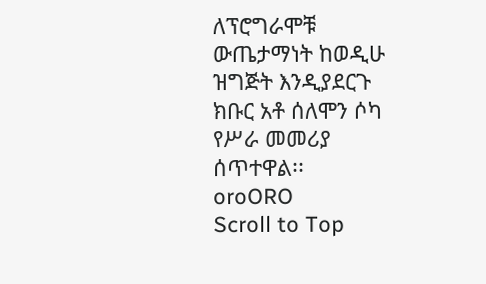ለፕሮግራሞቹ ውጤታማነት ከወዲሁ ዝግጅት እንዲያደርጉ ክቡር አቶ ሰለሞን ሶካ የሥራ መመሪያ ሰጥተዋል፡፡
oroORO
Scroll to Top